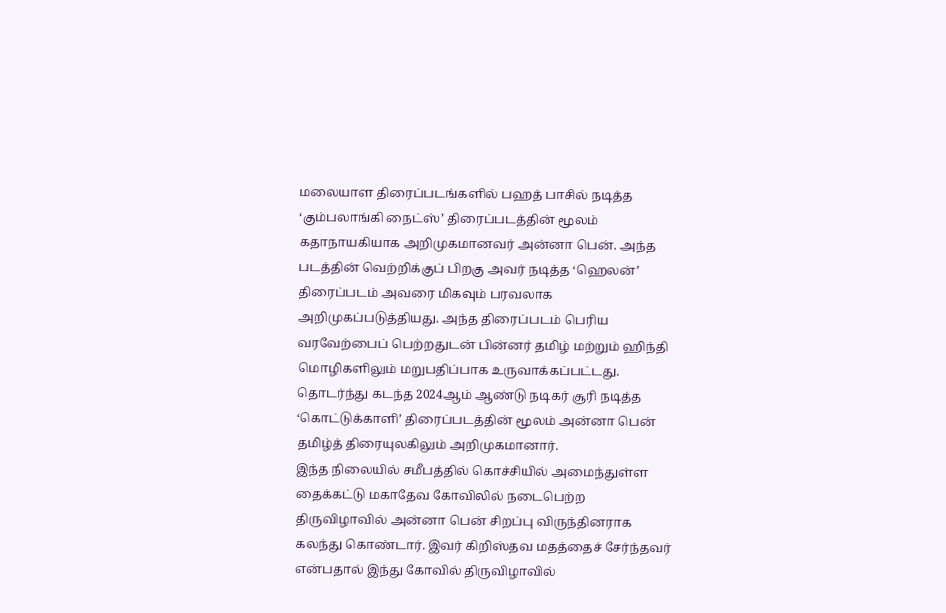மலையாள திரைப்படங்களில் பஹத் பாசில் நடித்த ‘கும்பலாங்கி நைட்ஸ்’ திரைப்படத்தின் மூலம் கதாநாயகியாக அறிமுகமானவர் அன்னா பென். அந்த படத்தின் வெற்றிக்குப் பிறகு அவர் நடித்த ‘ஹெலன்’ திரைப்படம் அவரை மிகவும் பரவலாக அறிமுகப்படுத்தியது. அந்த திரைப்படம் பெரிய வரவேற்பைப் பெற்றதுடன் பின்னர் தமிழ் மற்றும் ஹிந்தி மொழிகளிலும் மறுபதிப்பாக உருவாக்கப்பட்டது. தொடர்ந்து கடந்த 2024ஆம் ஆண்டு நடிகர் சூரி நடித்த ‘கொட்டுக்காளி’ திரைப்படத்தின் மூலம் அன்னா பென் தமிழ்த் திரையுலகிலும் அறிமுகமானார்.
இந்த நிலையில் சமீபத்தில் கொச்சியில் அமைந்துள்ள தைக்கட்டு மகாதேவ கோவிலில் நடைபெற்ற திருவிழாவில் அன்னா பென் சிறப்பு விருந்தினராக கலந்து கொண்டார். இவர் கிறிஸ்தவ மதத்தைச் சேர்ந்தவர் என்பதால் இந்து கோவில் திருவிழாவில்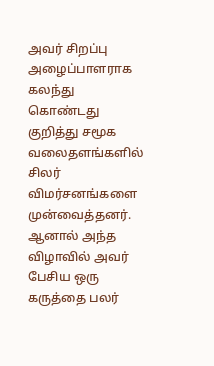அவர் சிறப்பு அழைப்பாளராக கலந்து கொண்டது குறித்து சமூக வலைதளங்களில் சிலர் விமர்சனங்களை முன்வைத்தனர். ஆனால் அந்த விழாவில் அவர் பேசிய ஒரு கருத்தை பலர்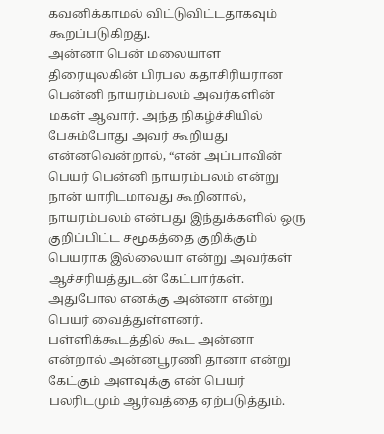கவனிக்காமல் விட்டுவிட்டதாகவும் கூறப்படுகிறது.
அன்னா பென் மலையாள திரையுலகின் பிரபல கதாசிரியரான பென்னி நாயரம்பலம் அவர்களின் மகள் ஆவார். அந்த நிகழ்ச்சியில் பேசும்போது அவர் கூறியது என்னவென்றால், “என் அப்பாவின் பெயர் பென்னி நாயரம்பலம் என்று நான் யாரிடமாவது கூறினால், நாயரம்பலம் என்பது இந்துக்களில் ஒரு குறிப்பிட்ட சமூகத்தை குறிக்கும் பெயராக இல்லையா என்று அவர்கள் ஆச்சரியத்துடன் கேட்பார்கள். அதுபோல எனக்கு அன்னா என்று பெயர் வைத்துள்ளனர். பள்ளிக்கூடத்தில் கூட அன்னா என்றால் அன்னபூரணி தானா என்று கேட்கும் அளவுக்கு என் பெயர் பலரிடமும் ஆர்வத்தை ஏற்படுத்தும்.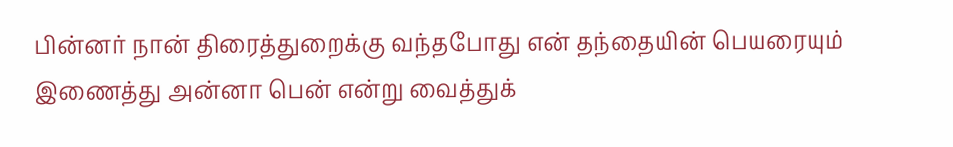பின்னர் நான் திரைத்துறைக்கு வந்தபோது என் தந்தையின் பெயரையும் இணைத்து அன்னா பென் என்று வைத்துக்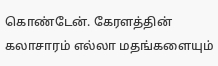கொண்டேன். கேரளத்தின் கலாசாரம் எல்லா மதங்களையும்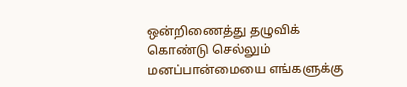ஒன்றிணைத்து தழுவிக் கொண்டு செல்லும் மனப்பான்மையை எங்களுக்கு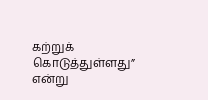கற்றுக் கொடுத்துள்ளது” என்று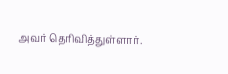அவர் தெரிவித்துள்ளார்.